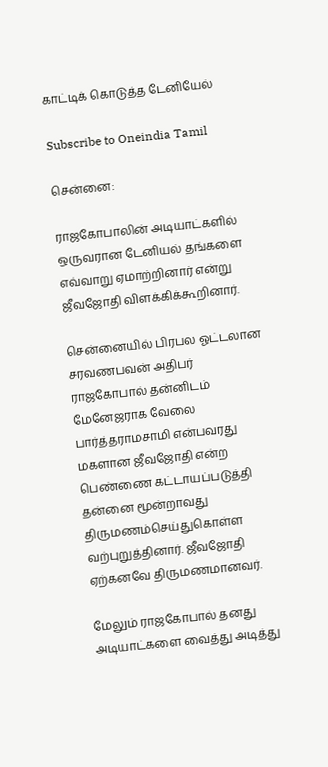காட்டிக் கொடுத்த டேனியேல்

Subscribe to Oneindia Tamil

சென்னை:

ராஜகோபாலின் அடியாட்களில் ஒருவரான டேனியல் தங்களை எவ்வாறு ஏமாற்றினார் என்று ஜீவஜோதி விளக்கிக்கூறினார்.

சென்னையில் பிரபல ஓட்டலான சரவணபவன் அதிபர் ராஜகோபால் தன்னிடம் மேனேஜராக வேலை பார்த்தராமசாமி என்பவரது மகளான ஜீவஜோதி என்ற பெண்ணை கட்டாயப்படுத்தி தன்னை மூன்றாவது திருமணம்செய்துகொள்ள வற்புறுத்தினார். ஜீவஜோதி ஏற்கனவே திருமணமானவர்.

மேலும் ராஜகோபால் தனது அடியாட்களை வைத்து அடித்து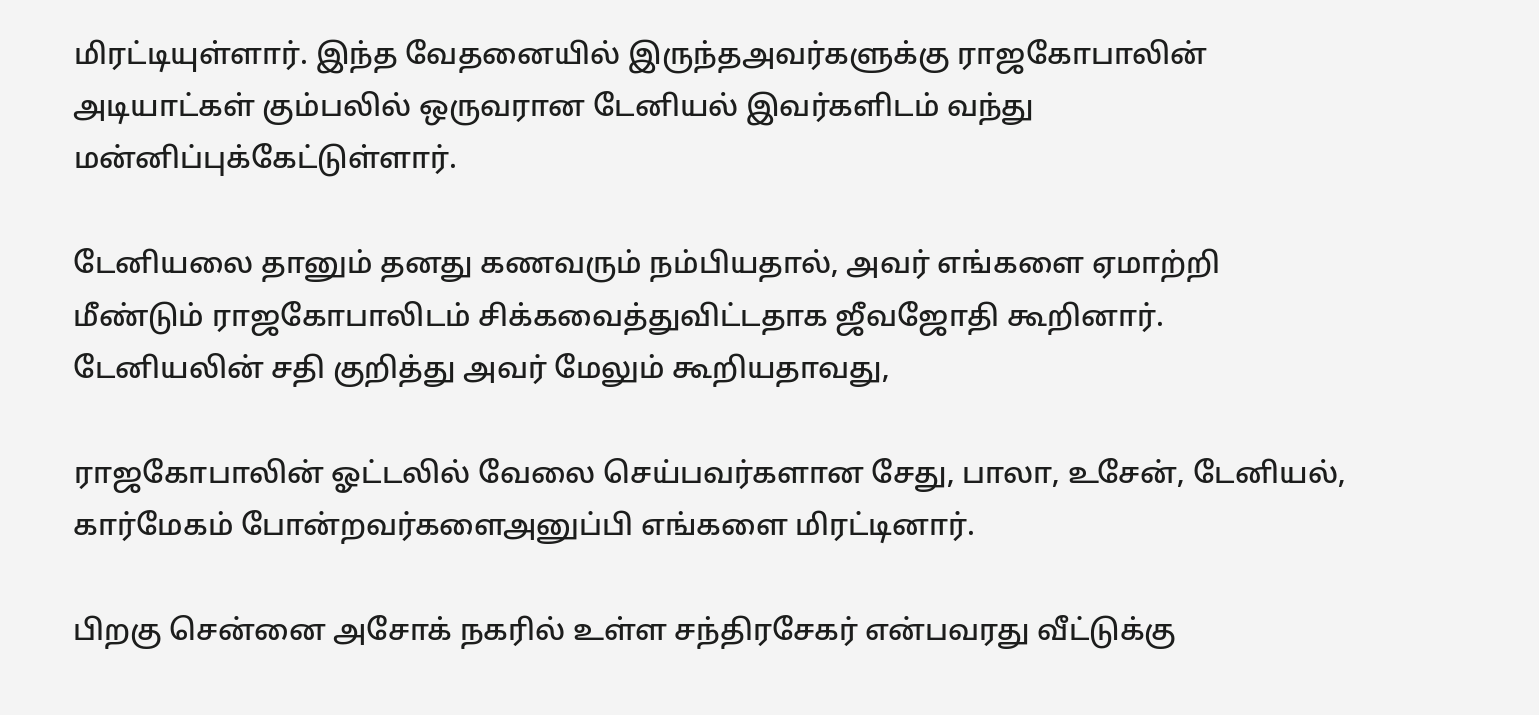மிரட்டியுள்ளார். இந்த வேதனையில் இருந்தஅவர்களுக்கு ராஜகோபாலின் அடியாட்கள் கும்பலில் ஒருவரான டேனியல் இவர்களிடம் வந்து மன்னிப்புக்கேட்டுள்ளார்.

டேனியலை தானும் தனது கணவரும் நம்பியதால், அவர் எங்களை ஏமாற்றி மீண்டும் ராஜகோபாலிடம் சிக்கவைத்துவிட்டதாக ஜீவஜோதி கூறினார். டேனியலின் சதி குறித்து அவர் மேலும் கூறியதாவது,

ராஜகோபாலின் ஓட்டலில் வேலை செய்பவர்களான சேது, பாலா, உசேன், டேனியல், கார்மேகம் போன்றவர்களைஅனுப்பி எங்களை மிரட்டினார்.

பிறகு சென்னை அசோக் நகரில் உள்ள சந்திரசேகர் என்பவரது வீட்டுக்கு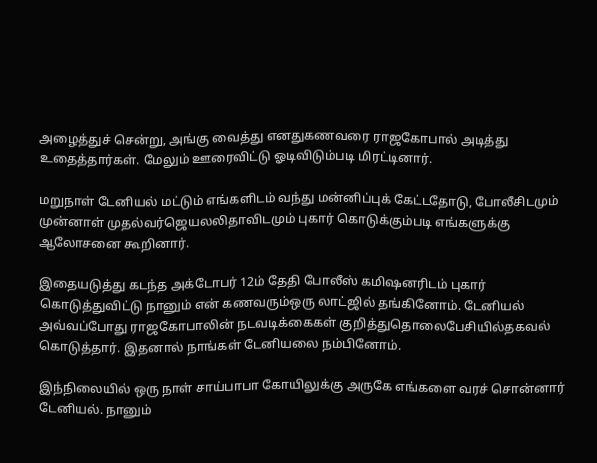அழைத்துச் சென்று, அங்கு வைத்து எனதுகணவரை ராஜகோபால் அடித்து உதைத்தார்கள். மேலும் ஊரைவிட்டு ஓடிவிடும்படி மிரட்டினார்.

மறுநாள் டேனியல் மட்டும் எங்களிடம் வந்து மன்னிப்புக் கேட்டதோடு, போலீசிடமும் முன்னாள் முதல்வர்ஜெயலலிதாவிடமும் புகார் கொடுக்கும்படி எங்களுக்கு ஆலோசனை கூறினார்.

இதையடுத்து கடந்த அக்டோபர் 12ம் தேதி போலீஸ் கமிஷனரிடம் புகார் கொடுத்துவிட்டு நானும் என் கணவரும்ஒரு லாட்ஜில் தங்கினோம். டேனியல் அவ்வப்போது ராஜகோபாலின் நடவடிக்கைகள் குறித்துதொலைபேசியில்தகவல் கொடுத்தார். இதனால் நாங்கள் டேனியலை நம்பினோம்.

இந்நிலையில் ஒரு நாள் சாய்பாபா கோயிலுக்கு அருகே எங்களை வரச் சொன்னார் டேனியல். நானும்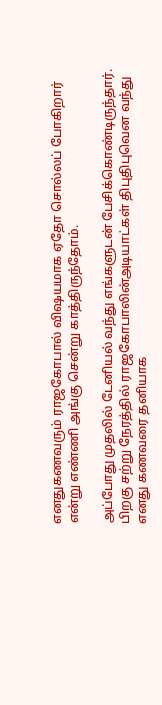எனதுகணவரும் ராஜகோபால் விஷயமாக ஏதோ சொல்லப் போகிறார் என்று எண்ணி அங்கு சென்று காத்திருந்தோம்.

அப்போது முதலில் டேனியல் வந்து எங்களுடன் பேசிக்கொண்டிருந்தார். பிறகு சற்று நேரத்தில் ராஜகோபாலின்அடியாட்கள் திபுதிபுவென வந்து எனது கணவரை தனியாக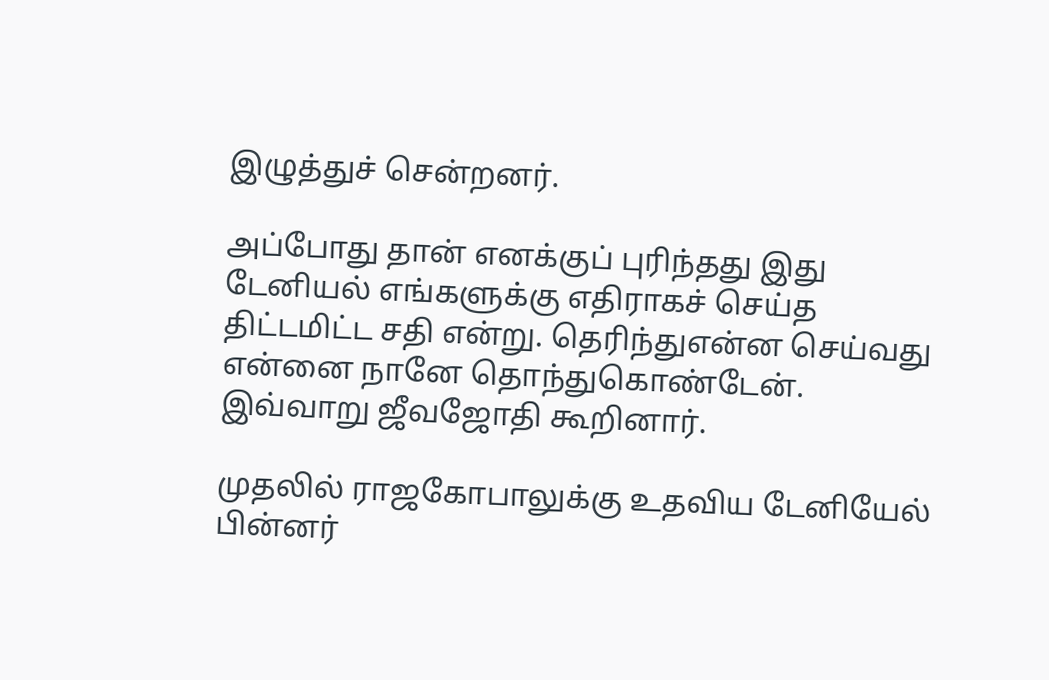இழுத்துச் சென்றனர்.

அப்போது தான் எனக்குப் புரிந்தது இது டேனியல் எங்களுக்கு எதிராகச் செய்த திட்டமிட்ட சதி என்று. தெரிந்துஎன்ன செய்வது என்னை நானே தொந்துகொண்டேன். இவ்வாறு ஜீவஜோதி கூறினார்.

முதலில் ராஜகோபாலுக்கு உதவிய டேனியேல் பின்னர்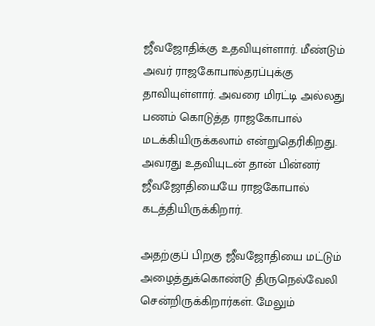ஜீவஜோதிக்கு உதவியுள்ளார். மீண்டும் அவர் ராஜகோபால்தரப்புக்கு தாவியுள்ளார். அவரை மிரட்டி அல்லது பணம் கொடுத்த ராஜகோபால் மடக்கியிருக்கலாம் என்றுதெரிகிறது. அவரது உதவியுடன் தான் பின்னர் ஜீவஜோதியையே ராஜகோபால் கடத்தியிருக்கிறார்.

அதற்குப் பிறகு ஜீவஜோதியை மட்டும் அழைத்துக்கொண்டு திருநெல்வேலி சென்றிருக்கிறார்கள். மேலும்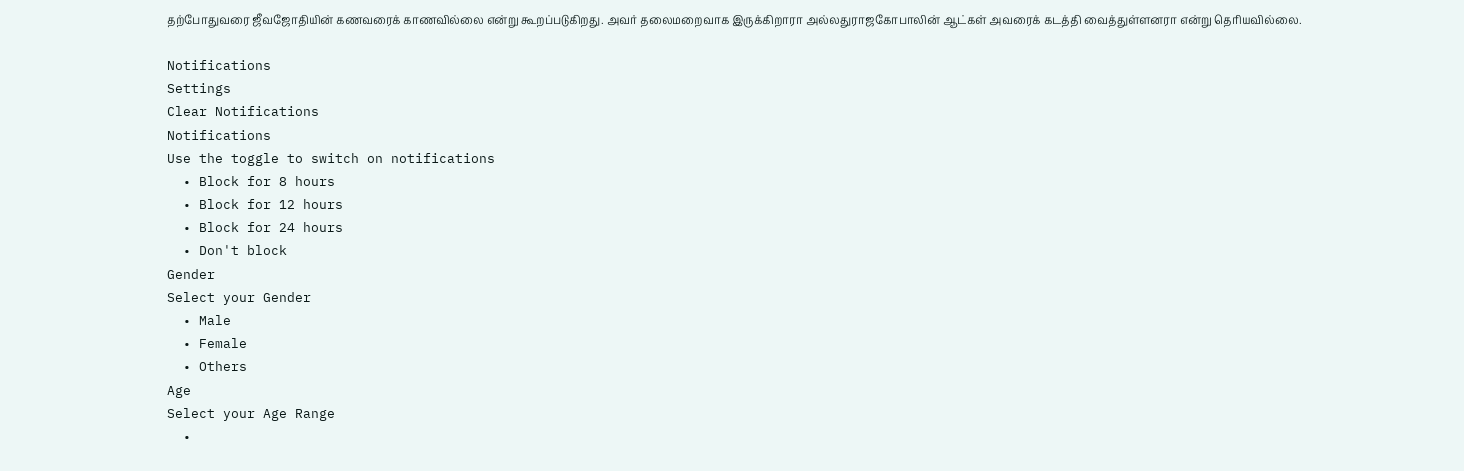தற்போதுவரை ஜீவஜோதியின் கணவரைக் காணவில்லை என்று கூறப்படுகிறது. அவர் தலைமறைவாக இருக்கிறாரா அல்லதுராஜகோபாலின் ஆட்கள் அவரைக் கடத்தி வைத்துள்ளனரா என்று தெரியவில்லை.

Notifications
Settings
Clear Notifications
Notifications
Use the toggle to switch on notifications
  • Block for 8 hours
  • Block for 12 hours
  • Block for 24 hours
  • Don't block
Gender
Select your Gender
  • Male
  • Female
  • Others
Age
Select your Age Range
  •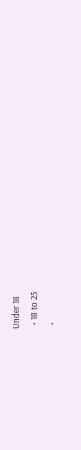Under 18
  • 18 to 25
  •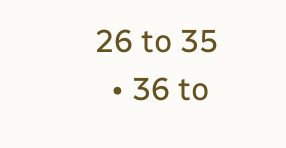26 to 35
  • 36 to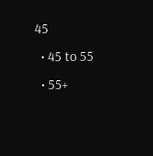45
  • 45 to 55
  • 55+